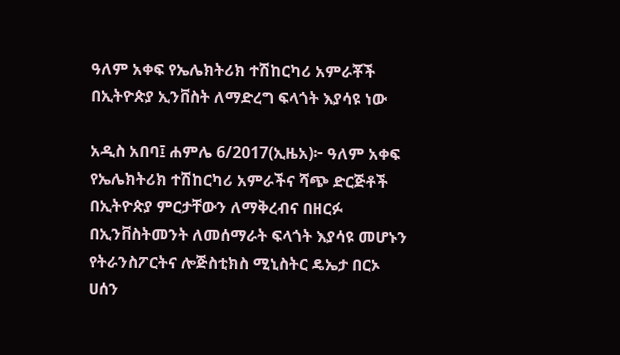ዓለም አቀፍ የኤሌክትሪክ ተሽከርካሪ አምራቾች በኢትዮጵያ ኢንቨስት ለማድረግ ፍላጎት እያሳዩ ነው

አዲስ አበባ፤ ሐምሌ 6/2017(ኢዜአ)፦ ዓለም አቀፍ የኤሌክትሪክ ተሽከርካሪ አምራችና ሻጭ ድርጅቶች በኢትዮጵያ ምርታቸውን ለማቅረብና በዘርፉ በኢንቨስትመንት ለመሰማራት ፍላጎት እያሳዩ መሆኑን የትራንስፖርትና ሎጅስቲክስ ሚኒስትር ዴኤታ በርኦ ሀሰን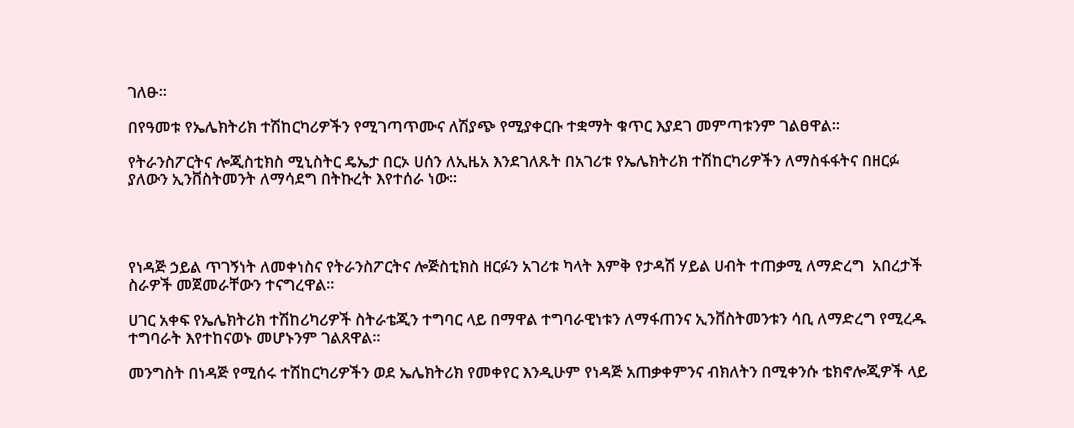ገለፁ።

በየዓመቱ የኤሌክትሪክ ተሽከርካሪዎችን የሚገጣጥሙና ለሽያጭ የሚያቀርቡ ተቋማት ቁጥር እያደገ መምጣቱንም ገልፀዋል።

የትራንስፖርትና ሎጂስቲክስ ሚኒስትር ዴኤታ በርኦ ሀሰን ለኢዜአ እንደገለጹት በአገሪቱ የኤሌክትሪክ ተሽከርካሪዎችን ለማስፋፋትና በዘርፉ ያለውን ኢንቨስትመንት ለማሳደግ በትኩረት እየተሰራ ነው።




የነዳጅ ኃይል ጥገኝነት ለመቀነስና የትራንስፖርትና ሎጅስቲክስ ዘርፉን አገሪቱ ካላት እምቅ የታዳሽ ሃይል ሀብት ተጠቃሚ ለማድረግ  አበረታች ስራዎች መጀመራቸውን ተናግረዋል።

ሀገር አቀፍ የኤሌክትሪክ ተሽከሪካሪዎች ስትራቴጂን ተግባር ላይ በማዋል ተግባራዊነቱን ለማፋጠንና ኢንቨስትመንቱን ሳቢ ለማድረግ የሚረዱ ተግባራት እየተከናወኑ መሆኑንም ገልጸዋል።

መንግስት በነዳጅ የሚሰሩ ተሽከርካሪዎችን ወደ ኤሌክትሪክ የመቀየር እንዲሁም የነዳጅ አጠቃቀምንና ብክለትን በሚቀንሱ ቴክኖሎጂዎች ላይ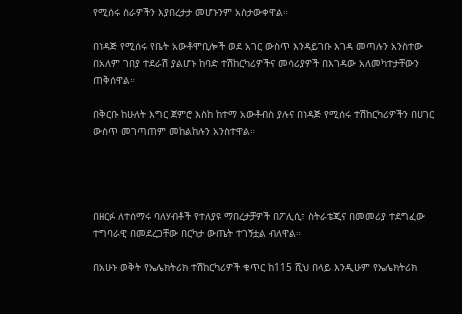የሚሰሩ ስራዎችን እያበረታታ መሆኑንም አስታውቀዋል።

በነዳጅ የሚሰሩ የቤት አውቶሞቢሎች ወደ አገር ውስጥ እንዳይገቡ እገዳ መጣሉን አንስተው በአለም ገበያ ተደራሽ ያልሆኑ ከባድ ተሽከርካሪዎችና መሳሪያዎች በእገዳው አለመካተታቸውን ጠቅሰዋል።

በቅርቡ ከሁለት እግር ጀምሮ እስከ ከተማ አውቶብስ ያሉና በነዳጅ የሚሰሩ ተሽከርካሪዎችን በሀገር ውስጥ መገጣጠም መከልከሉን አንስተዋል።




በዘርፉ ለተሰማሩ ባለሃብቶች የተለያዩ ማበረታቻዎች በፖሊሲ፣ ስትራቴጂና በመመሪያ ተደግፈው  ተግባራዊ በመደረጋቸው በርካታ ውጤት ተገኝቷል ብለዋል።

በአሁኑ ወቅት የኤሌክትሪክ ተሽከርካሪዎች ቁጥር ከ115 ሺህ በላይ እንዲሁም የኤሌክትሪክ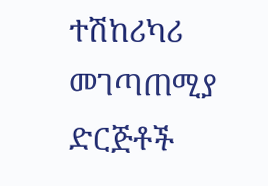ተሽከሪካሪ መገጣጠሚያ ድርጅቶች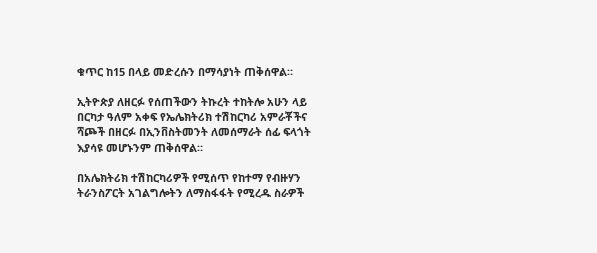ቁጥር ከ15 በላይ መድረሱን በማሳያነት ጠቅሰዋል።

ኢትዮጵያ ለዘርፉ የሰጠችውን ትኩረት ተከትሎ አሁን ላይ በርካታ ዓለም አቀፍ የኤሌክትሪክ ተሽከርካሪ አምራቾችና ሻጮች በዘርፉ በኢንቨስትመንት ለመሰማራት ሰፊ ፍላጎት እያሳዩ መሆኑንም ጠቅሰዋል።

በአሌክትሪክ ተሽከርካሪዎች የሚሰጥ የከተማ የብዙሃን ትራንስፖርት አገልግሎትን ለማስፋፋት የሚረዱ ስራዎች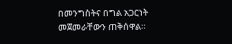በመንግስትና በግል አጋርነት መጀመራቸውን ጠቅሰዋል።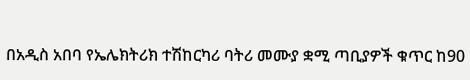በአዲስ አበባ የኤሌክትሪክ ተሽከርካሪ ባትሪ መሙያ ቋሚ ጣቢያዎች ቁጥር ከ90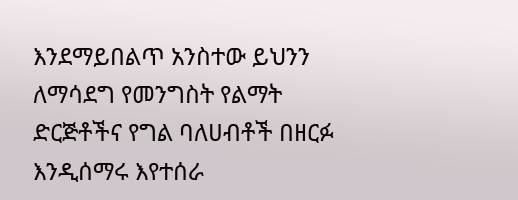እንደማይበልጥ አንስተው ይህንን ለማሳደግ የመንግስት የልማት ድርጅቶችና የግል ባለሀብቶች በዘርፉ እንዲሰማሩ እየተሰራ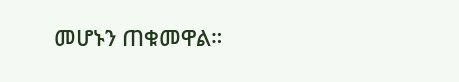መሆኑን ጠቁመዋል።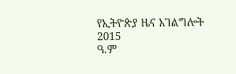የኢትዮጵያ ዜና አገልግሎት
2015
ዓ.ም